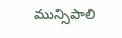మున్సిపాలి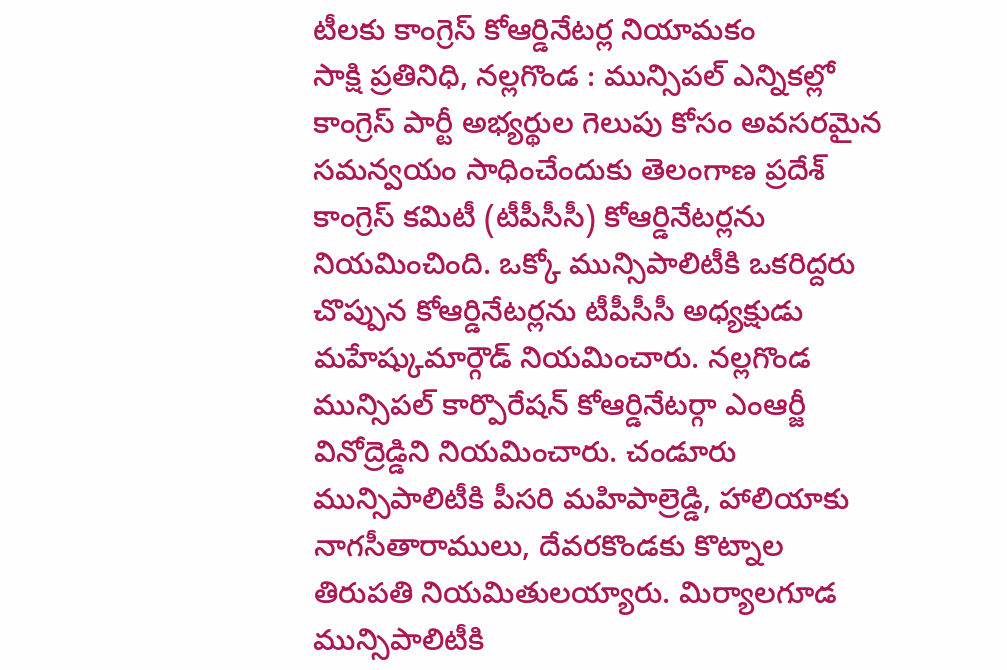టీలకు కాంగ్రెస్ కోఆర్డినేటర్ల నియామకం
సాక్షి ప్రతినిధి, నల్లగొండ : మున్సిపల్ ఎన్నికల్లో కాంగ్రెస్ పార్టీ అభ్యర్థుల గెలుపు కోసం అవసరమైన సమన్వయం సాధించేందుకు తెలంగాణ ప్రదేశ్ కాంగ్రెస్ కమిటీ (టీపీసీసీ) కోఆర్డినేటర్లను నియమించింది. ఒక్కో మున్సిపాలిటీకి ఒకరిద్దరు చొప్పున కోఆర్డినేటర్లను టీపీసీసీ అధ్యక్షుడు మహేష్కుమార్గౌడ్ నియమించారు. నల్లగొండ మున్సిపల్ కార్పొరేషన్ కోఆర్డినేటర్గా ఎంఆర్జీ వినోద్రెడ్డిని నియమించారు. చండూరు మున్సిపాలిటీకి పీసరి మహిపాల్రెడ్డి, హాలియాకు నాగసీతారాములు, దేవరకొండకు కొట్నాల తిరుపతి నియమితులయ్యారు. మిర్యాలగూడ మున్సిపాలిటీకి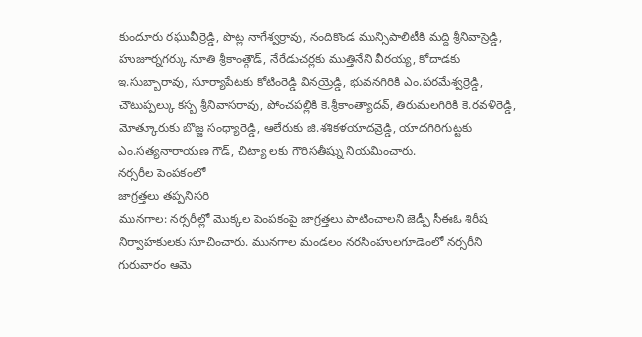కుందూరు రఘువీర్రెడ్డి, పొట్ల నాగేశ్వర్రావు, నందికొండ మున్సిపాలిటీకి మద్ది శ్రీనివాస్రెడ్డి, హుజూర్నగర్కు నూతి శ్రీకాంత్గౌడ్, నేరేడుచర్లకు ముత్తినేని వీరయ్య, కోదాడకు ఇ.సుబ్బారావు, సూర్యాపేటకు కోటింరెడ్డి వినయ్రెడ్డి, భువనగిరికి ఎం.పరమేశ్వర్రెడ్డి, చౌటుప్పల్కు కస్బ శ్రీనివాసరావు, పోంచపల్లికి కె.శ్రీకాంత్యాదవ్, తిరుమలగిరికి కె.రవళిరెడ్డి, మోత్కూరుకు బొజ్జ సంధ్యారెడ్డి, ఆలేరుకు జి.శశికళయాదవ్రెడ్డి, యాదగిరిగుట్టకు ఎం.సత్యనారాయణ గౌడ్, చిట్యా లకు గౌరిసతీష్ను నియమించారు.
నర్సరీల పెంపకంలో
జాగ్రత్తలు తప్పనిసరి
మునగాల: నర్సరీల్లో మొక్కల పెంపకంపై జాగ్రత్తలు పాటించాలని జెడ్పీ సీఈఓ శిరీష నిర్వాహకులకు సూచించారు. మునగాల మండలం నరసింహులగూడెంలో నర్సరీని గురువారం ఆమె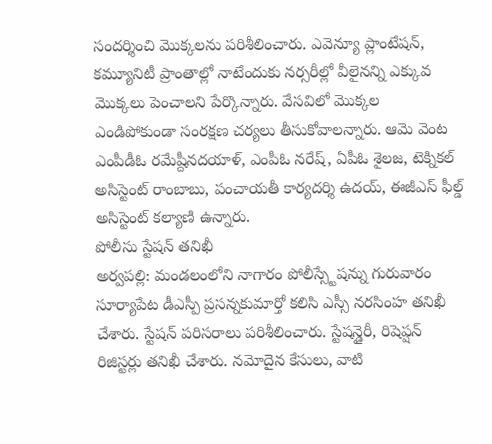సందర్శించి మొక్కలను పరిశీలించారు. ఎవెన్యూ ప్లాంటేషన్, కమ్యూనిటీ ప్రాంతాల్లో నాటేందుకు నర్సరీల్లో వీలైనన్ని ఎక్కువ మొక్కలు పెంచాలని పేర్కొన్నారు. వేసవిలో మొక్కల ఎండిపోకుండా సంరక్షణ చర్యలు తీసుకోవాలన్నారు. ఆమె వెంట ఎంపీడీఓ రమేష్దీనదయాళ్, ఎంపీఓ నరేష్, ఏపీఓ శైలజ, టెక్నికల్ అసిస్టెంట్ రాంబాబు, పంచాయతీ కార్యదర్శి ఉదయ్, ఈజీఎస్ ఫీల్డ్ అసిస్టెంట్ కల్యాణి ఉన్నారు.
పోలీసు స్టేషన్ తనిఖీ
అర్వపల్లి: మండలంలోని నాగారం పోలీస్స్టేషన్ను గురువారం సూర్యాపేట డీఎస్పీ ప్రసన్నకుమార్తో కలిసి ఎస్సీ నరసింహ తనిఖీ చేశారు. స్టేషన్ పరిసరాలు పరిశీలించారు. స్టేషన్డైరీ, రిషెప్షన్ రిజిస్టర్లు తనిఖీ చేశారు. నమోదైన కేసులు, వాటి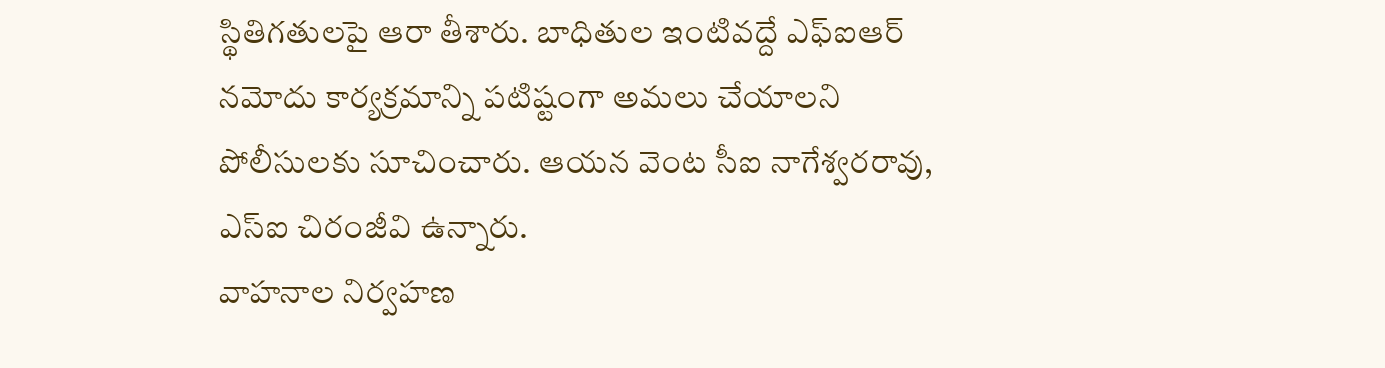స్థితిగతులపై ఆరా తీశారు. బాధితుల ఇంటివద్దే ఎఫ్ఐఆర్ నమోదు కార్యక్రమాన్ని పటిష్టంగా అమలు చేయాలని పోలీసులకు సూచించారు. ఆయన వెంట సీఐ నాగేశ్వరరావు, ఎస్ఐ చిరంజీవి ఉన్నారు.
వాహనాల నిర్వహణ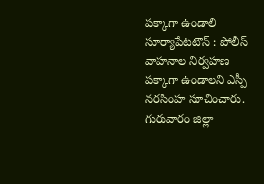పక్కాగా ఉండాలి
సూర్యాపేటటౌన్ : పోలీస్ వాహనాల నిర్వహణ పక్కాగా ఉండాలని ఎస్పీ నరసింహ సూచించారు. గురువారం జిల్లా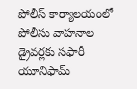పోలీస్ కార్యాలయంలో పోలీసు వాహనాల డ్రైవర్లకు సఫారీ యూనిఫామ్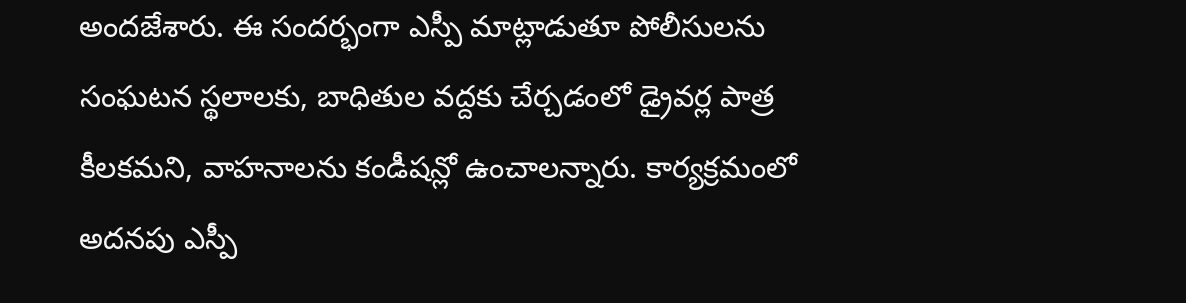అందజేశారు. ఈ సందర్భంగా ఎస్పీ మాట్లాడుతూ పోలీసులను సంఘటన స్థలాలకు, బాధితుల వద్దకు చేర్చడంలో డ్రైవర్ల పాత్ర కీలకమని, వాహనాలను కండీషన్లో ఉంచాలన్నారు. కార్యక్రమంలో అదనపు ఎస్పీ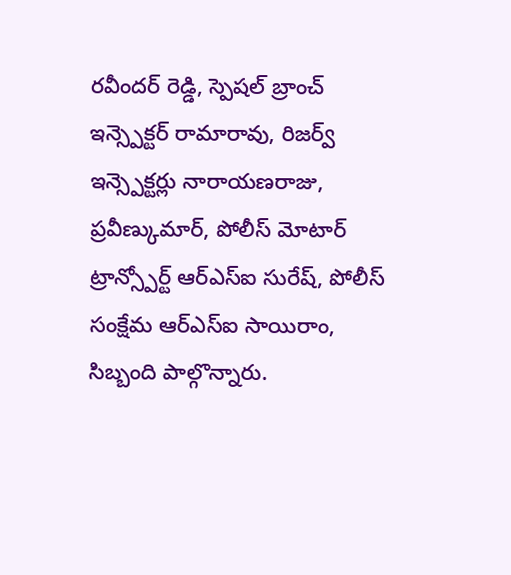రవీందర్ రెడ్డి, స్పెషల్ బ్రాంచ్ ఇన్స్పెక్టర్ రామారావు, రిజర్వ్ ఇన్స్పెక్టర్లు నారాయణరాజు, ప్రవీణ్కుమార్, పోలీస్ మోటార్ ట్రాన్స్పోర్ట్ ఆర్ఎస్ఐ సురేష్, పోలీస్ సంక్షేమ ఆర్ఎస్ఐ సాయిరాం, సిబ్బంది పాల్గొన్నారు.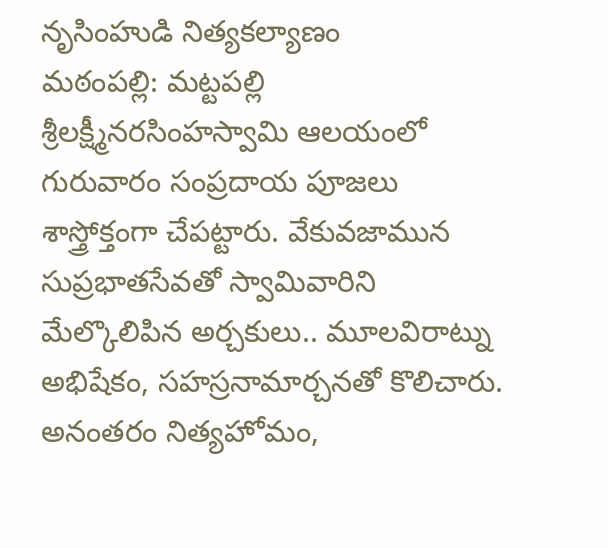నృసింహుడి నిత్యకల్యాణం
మఠంపల్లి: మట్టపల్లి శ్రీలక్ష్మీనరసింహస్వామి ఆలయంలో గురువారం సంప్రదాయ పూజలు శాస్త్రోక్తంగా చేపట్టారు. వేకువజామున సుప్రభాతసేవతో స్వామివారిని మేల్కొలిపిన అర్చకులు.. మూలవిరాట్ను అభిషేకం, సహస్రనామార్చనతో కొలిచారు. అనంతరం నిత్యహోమం,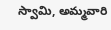స్వామి, అమ్మవారి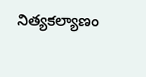నిత్యకల్యాణం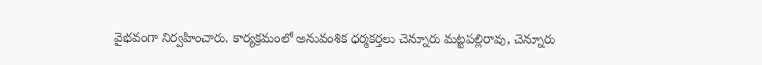వైభవంగా నిర్వహించారు. కార్యక్రమంలో అనువంశిక ధర్మకర్తలు చెన్నూరు మట్టపల్లిరావు, చెన్నూరు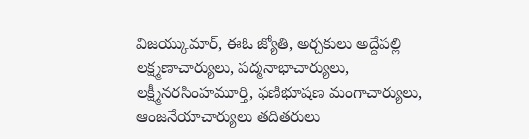విజయ్కుమార్, ఈఓ జ్యోతి, అర్చకులు అద్దేపల్లి లక్ష్మణాచార్యులు, పద్మనాభాచార్యులు, లక్ష్మీనరసింహమూర్తి, ఫణిభూషణ మంగాచార్యులు, ఆంజనేయాచార్యులు తదితరులు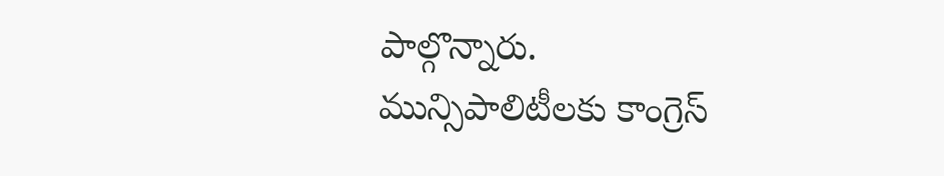పాల్గొన్నారు.
మున్సిపాలిటీలకు కాంగ్రెస్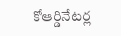కోఆర్డినేటర్ల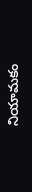నియామకం